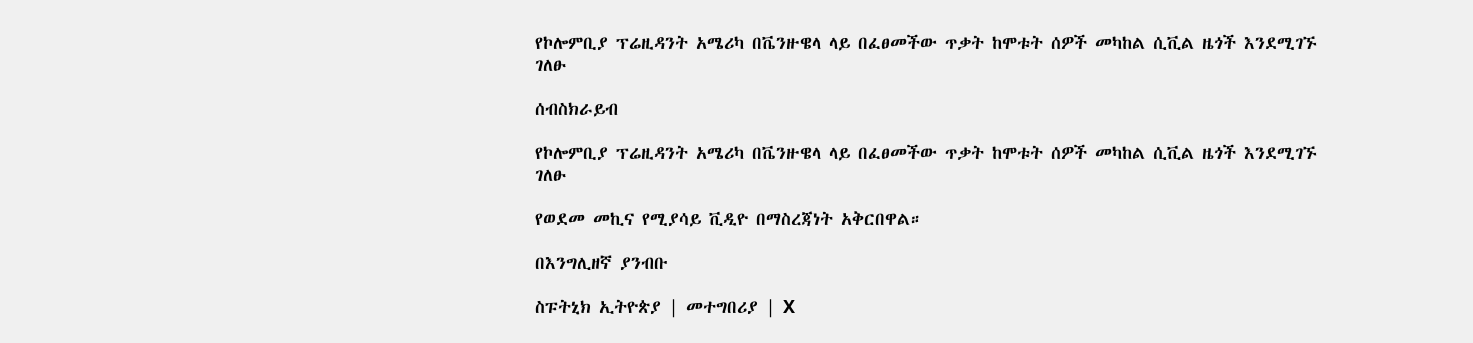የኮሎምቢያ ፕሬዚዳንት አሜሪካ በቬንዙዌላ ላይ በፈፀመችው ጥቃት ከሞቱት ሰዎች መካከል ሲቪል ዜጎች እንደሚገኙ ገለፁ

ሰብስክራይብ

የኮሎምቢያ ፕሬዚዳንት አሜሪካ በቬንዙዌላ ላይ በፈፀመችው ጥቃት ከሞቱት ሰዎች መካከል ሲቪል ዜጎች እንደሚገኙ ገለፁ

የወደመ መኪና የሚያሳይ ቪዲዮ በማስረጃነት አቅርበዋል።

በእንግሊዘኛ ያንብቡ

ስፑትኒክ ኢትዮጵያ | መተግበሪያ | X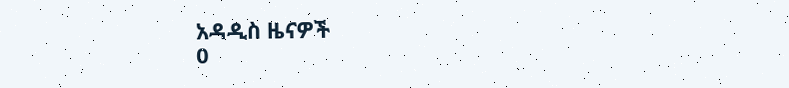አዳዲስ ዜናዎች
0